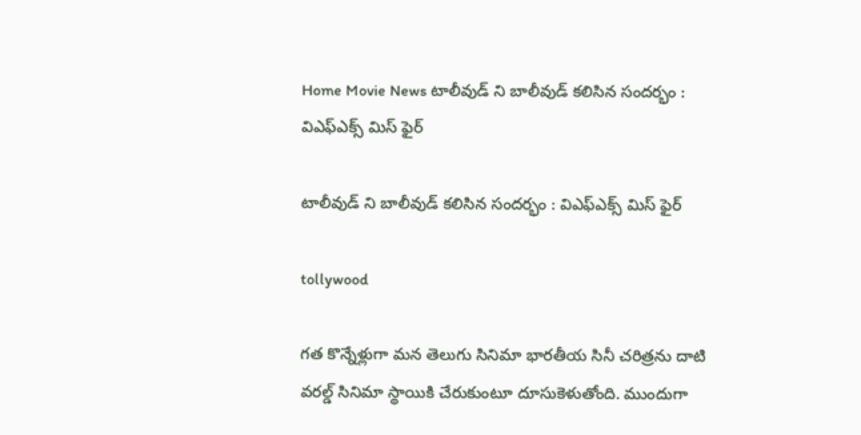Home Movie News టాలీవుడ్ ని బాలీవుడ్ కలిసిన సందర్భం : విఎఫ్ఎక్స్ మిస్ ఫైర్

టాలీవుడ్ ని బాలీవుడ్ కలిసిన సందర్భం : విఎఫ్ఎక్స్ మిస్ ఫైర్

tollywood

గత కొన్నేళ్లుగా మన తెలుగు సినిమా భారతీయ సినీ చరిత్రను దాటి వరల్డ్ సినిమా స్థాయికి చేరుకుంటూ దూసుకెళుతోంది. ముందుగా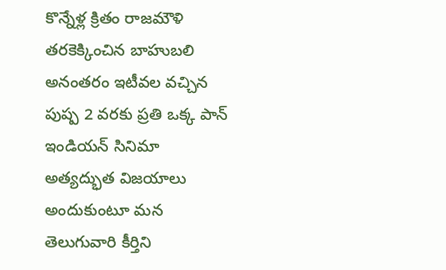కొన్నేళ్ల క్రితం రాజమౌళి తరకెక్కించిన బాహుబలి అనంతరం ఇటీవల వచ్చిన పుష్ప 2 వరకు ప్రతి ఒక్క పాన్ ఇండియన్ సినిమా అత్యద్భుత విజయాలు అందుకుంటూ మన తెలుగువారి కీర్తిని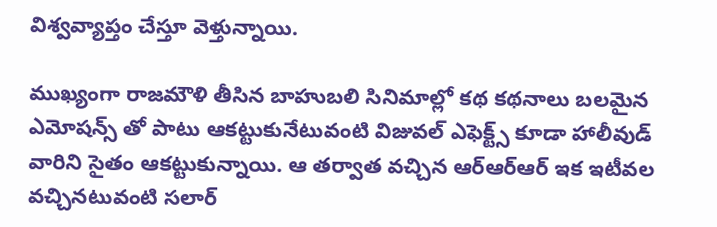విశ్వవ్యాప్తం చేస్తూ వెళ్తున్నాయి.

ముఖ్యంగా రాజమౌళి తీసిన బాహుబలి సినిమాల్లో కథ కథనాలు బలమైన ఎమోషన్స్ తో పాటు ఆకట్టుకునేటువంటి విజువల్ ఎఫెక్ట్స్ కూడా హాలీవుడ్ వారిని సైతం ఆకట్టుకున్నాయి. ఆ తర్వాత వచ్చిన ఆర్ఆర్ఆర్ ఇక ఇటీవల వచ్చినటువంటి సలార్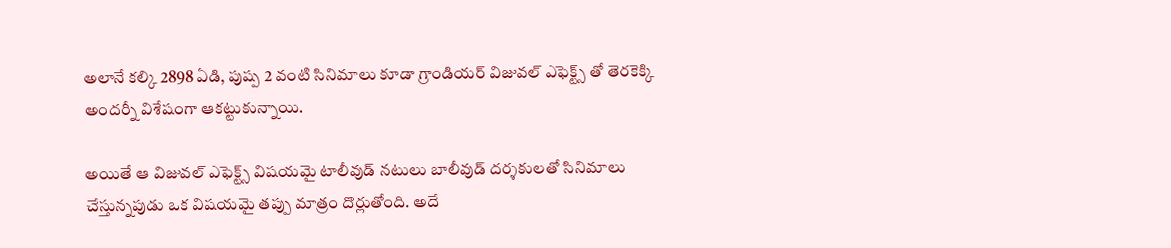అలానే కల్కి 2898 ఏడి, పుష్ప 2 వంటి సినిమాలు కూడా గ్రాండియర్ విజువల్ ఎఫెక్ట్స్ తో తెరకెక్కి అందర్నీ విశేషంగా ఆకట్టుకున్నాయి.

అయితే ఆ విజువల్ ఎఫెక్ట్స్ విషయమై టాలీవుడ్ నటులు బాలీవుడ్ దర్శకులతో సినిమాలు చేస్తున్నపుడు ఒక విషయమై తప్పు మాత్రం దొర్లుతోంది. అదే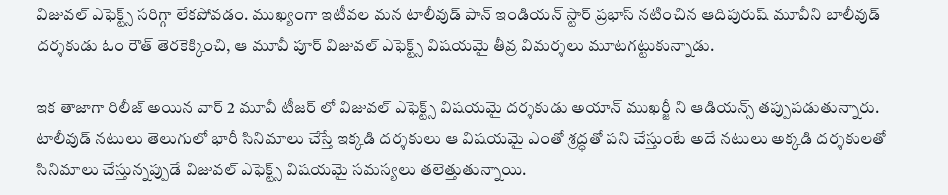విజువల్ ఎఫెక్ట్స్ సరిగ్గా లేకపోవడం. ముఖ్యంగా ఇటీవల మన టాలీవుడ్ పాన్ ఇండియన్ స్టార్ ప్రభాస్ నటించిన ఆదిపురుష్ మూవీని బాలీవుడ్ దర్శకుడు ఓం రౌత్ తెరకెక్కించి, ఆ మూవీ పూర్ విజువల్ ఎఫెక్ట్స్ విషయమై తీవ్ర విమర్శలు మూటగట్టుకున్నాడు.

ఇక తాజాగా రిలీజ్ అయిన వార్ 2 మూవీ టీజర్ లో విజువల్ ఎఫెక్ట్స్ విషయమై దర్శకుడు అయాన్ ముఖర్జీ ని ఆడియన్స్ తప్పుపడుతున్నారు. టాలీవుడ్ నటులు తెలుగులో భారీ సినిమాలు చేస్తే ఇక్కడి దర్శకులు ఆ విషయమై ఎంతో శ్రద్ధతో పని చేస్తుంటే అదే నటులు అక్కడి దర్శకులతో సినిమాలు చేస్తున్నప్పుడే విజువల్ ఎఫెక్ట్స్ విషయమై సమస్యలు తలెత్తుతున్నాయి.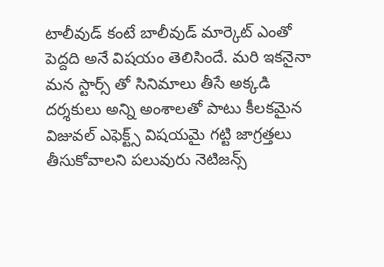టాలీవుడ్ కంటే బాలీవుడ్ మార్కెట్ ఎంతో పెద్దది అనే విషయం తెలిసిందే. మరి ఇకనైనా మన స్టార్స్ తో సినిమాలు తీసే అక్కడి దర్శకులు అన్ని అంశాలతో పాటు కీలకమైన విజువల్ ఎఫెక్ట్స్ విషయమై గట్టి జాగ్రత్తలు తీసుకోవాలని పలువురు నెటిజన్స్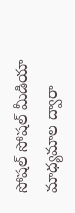సోషల్ సోషల్ మీడియా మాధ్యమాల ద్వారా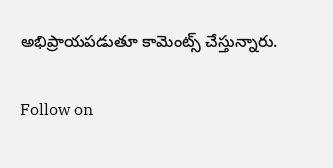అభిప్రాయపడుతూ కామెంట్స్ చేస్తున్నారు.

Follow on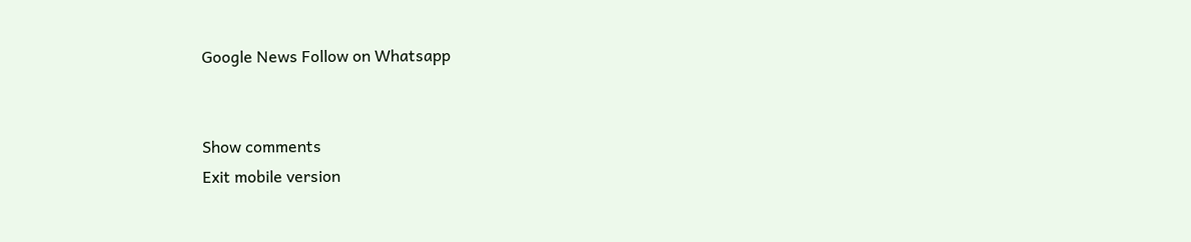Google News Follow on Whatsapp


Show comments
Exit mobile version